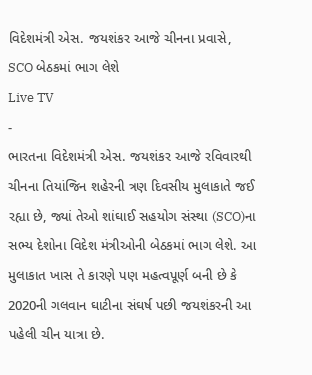વિદેશમંત્રી એસ. જયશંકર આજે ચીનના પ્રવાસે, SCO બેઠકમાં ભાગ લેશે
Live TV
-
ભારતના વિદેશમંત્રી એસ. જયશંકર આજે રવિવારથી ચીનના તિયાંજિન શહેરની ત્રણ દિવસીય મુલાકાતે જઈ રહ્યા છે, જ્યાં તેઓ શાંઘાઈ સહયોગ સંસ્થા (SCO)ના સભ્ય દેશોના વિદેશ મંત્રીઓની બેઠકમાં ભાગ લેશે. આ મુલાકાત ખાસ તે કારણે પણ મહત્વપૂર્ણ બની છે કે 2020ની ગલવાન ઘાટીના સંઘર્ષ પછી જયશંકરની આ પહેલી ચીન યાત્રા છે.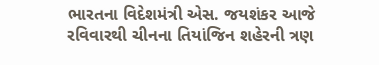ભારતના વિદેશમંત્રી એસ. જયશંકર આજે રવિવારથી ચીનના તિયાંજિન શહેરની ત્રણ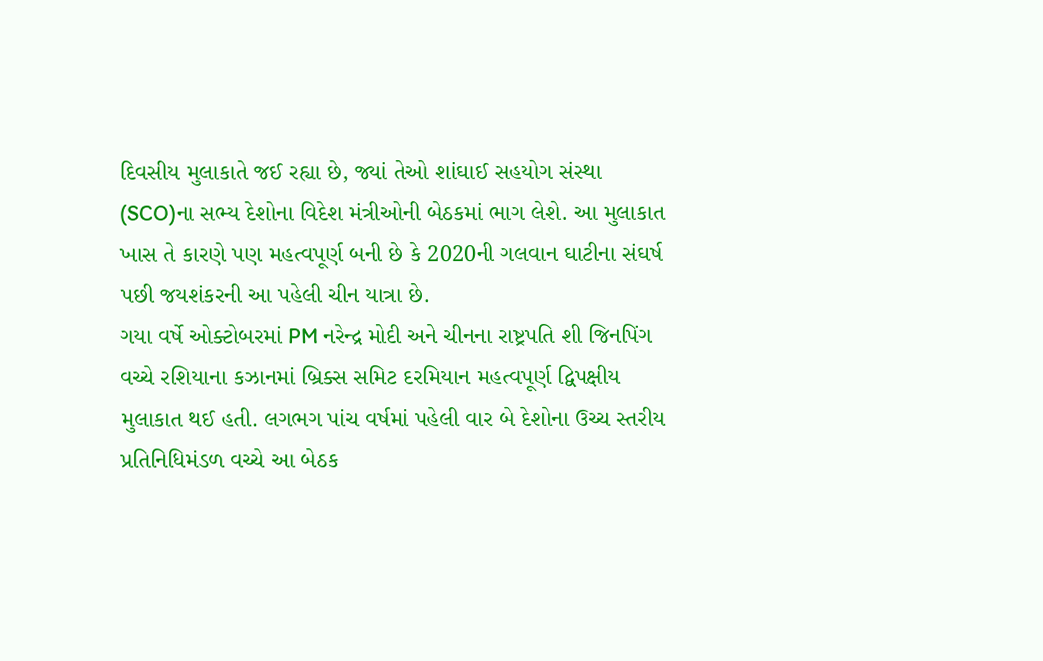દિવસીય મુલાકાતે જઈ રહ્યા છે, જ્યાં તેઓ શાંઘાઈ સહયોગ સંસ્થા (SCO)ના સભ્ય દેશોના વિદેશ મંત્રીઓની બેઠકમાં ભાગ લેશે. આ મુલાકાત ખાસ તે કારણે પણ મહત્વપૂર્ણ બની છે કે 2020ની ગલવાન ઘાટીના સંઘર્ષ પછી જયશંકરની આ પહેલી ચીન યાત્રા છે.
ગયા વર્ષે ઓક્ટોબરમાં PM નરેન્દ્ર મોદી અને ચીનના રાષ્ટ્રપતિ શી જિનપિંગ વચ્ચે રશિયાના કઝાનમાં બ્રિક્સ સમિટ દરમિયાન મહત્વપૂર્ણ દ્વિપક્ષીય મુલાકાત થઈ હતી. લગભગ પાંચ વર્ષમાં પહેલી વાર બે દેશોના ઉચ્ચ સ્તરીય પ્રતિનિધિમંડળ વચ્ચે આ બેઠક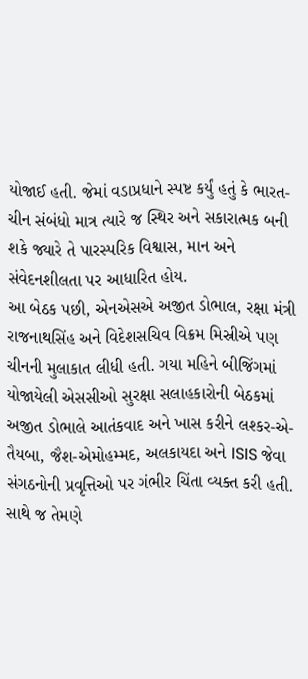યોજાઈ હતી. જેમાં વડાપ્રધાને સ્પષ્ટ કર્યું હતું કે ભારત-ચીન સંબંધો માત્ર ત્યારે જ સ્થિર અને સકારાત્મક બની શકે જ્યારે તે પારસ્પરિક વિશ્વાસ, માન અને સંવેદનશીલતા પર આધારિત હોય.
આ બેઠક પછી, એનએસએ અજીત ડોભાલ, રક્ષા મંત્રી રાજનાથસિંહ અને વિદેશસચિવ વિક્રમ મિસ્રીએ પણ ચીનની મુલાકાત લીધી હતી. ગયા મહિને બીજિંગમાં યોજાયેલી એસસીઓ સુરક્ષા સલાહકારોની બેઠકમાં અજીત ડોભાલે આતંકવાદ અને ખાસ કરીને લશ્કર-એ-તૈયબા, જૈશ-એમોહમ્મદ, અલકાયદા અને ISIS જેવા સંગઠનોની પ્રવૃત્તિઓ પર ગંભીર ચિંતા વ્યક્ત કરી હતી. સાથે જ તેમણે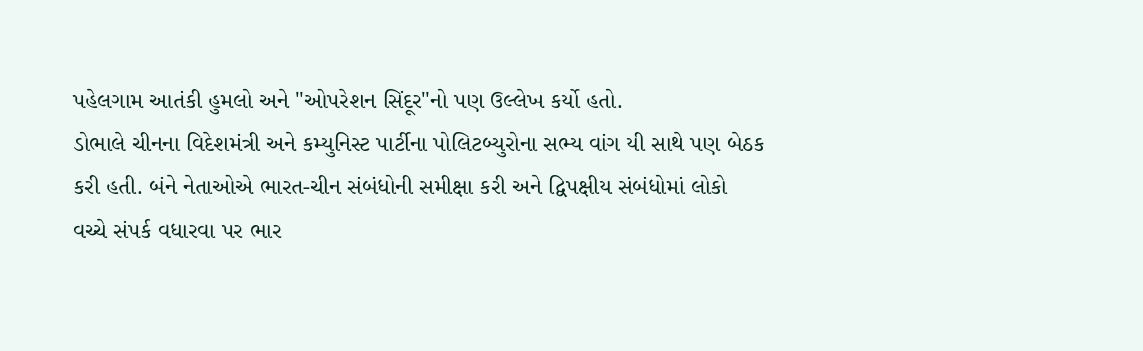પહેલગામ આતંકી હુમલો અને "ઓપરેશન સિંદૂર"નો પણ ઉલ્લેખ કર્યો હતો.
ડોભાલે ચીનના વિદેશમંત્રી અને કમ્યુનિસ્ટ પાર્ટીના પોલિટબ્યુરોના સભ્ય વાંગ યી સાથે પણ બેઠક કરી હતી. બંને નેતાઓએ ભારત-ચીન સંબંધોની સમીક્ષા કરી અને દ્વિપક્ષીય સંબંધોમાં લોકો વચ્ચે સંપર્ક વધારવા પર ભાર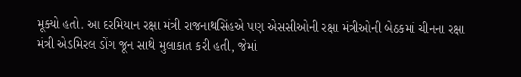મૂક્યો હતો. આ દરમિયાન રક્ષા મંત્રી રાજનાથસિંહએ પણ એસસીઓની રક્ષા મંત્રીઓની બેઠકમાં ચીનના રક્ષા મંત્રી એડમિરલ ડોંગ જૂન સાથે મુલાકાત કરી હતી, જેમાં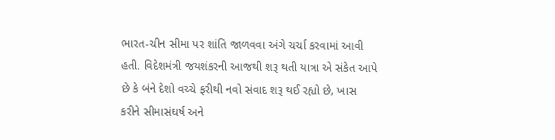ભારત-ચીન સીમા પર શાંતિ જાળવવા અંગે ચર્ચા કરવામાં આવી હતી. વિદેશમંત્રી જયશંકરની આજથી શરૂ થતી યાત્રા એ સંકેત આપે છે કે બંને દેશો વચ્ચે ફરીથી નવો સંવાદ શરૂ થઈ રહ્યો છે, ખાસ કરીને સીમાસંઘર્ષ અને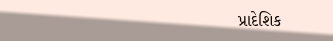પ્રાદેશિક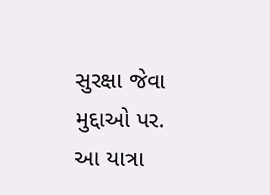સુરક્ષા જેવા મુદ્દાઓ પર. આ યાત્રા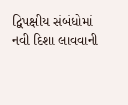દ્વિપક્ષીય સંબંધોમાં નવી દિશા લાવવાની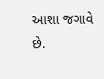આશા જગાવે છે.